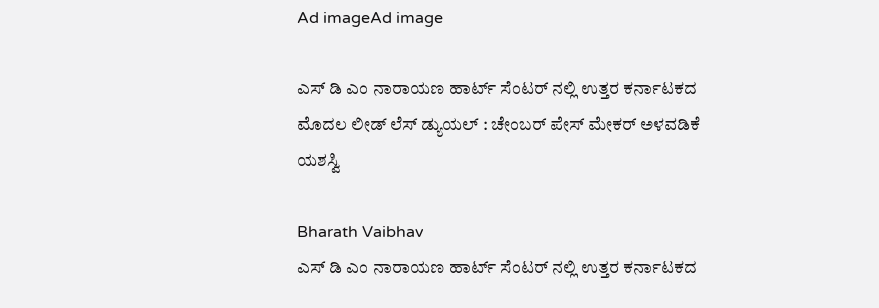Ad imageAd image

ಎಸ್ ಡಿ ಎಂ ನಾರಾಯಣ ಹಾರ್ಟ್ ಸೆಂಟರ್ ನಲ್ಲಿ ಉತ್ತರ ಕರ್ನಾಟಕದ ಮೊದಲ ಲೀಡ್ ಲೆಸ್ ಡ್ಯುಯಲ್ : ಚೇಂಬರ್ ಪೇಸ್ ಮೇಕರ್ ಅಳವಡಿಕೆ ಯಶಸ್ವಿ

Bharath Vaibhav
ಎಸ್ ಡಿ ಎಂ ನಾರಾಯಣ ಹಾರ್ಟ್ ಸೆಂಟರ್ ನಲ್ಲಿ ಉತ್ತರ ಕರ್ನಾಟಕದ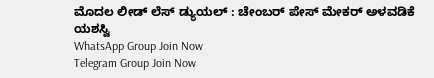ಮೊದಲ ಲೀಡ್ ಲೆಸ್ ಡ್ಯುಯಲ್ : ಚೇಂಬರ್ ಪೇಸ್ ಮೇಕರ್ ಅಳವಡಿಕೆ ಯಶಸ್ವಿ
WhatsApp Group Join Now
Telegram Group Join Now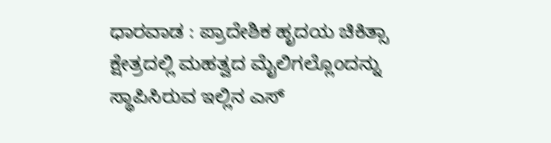ಧಾರವಾಡ : ಪ್ರಾದೇಶಿಕ ಹೃದಯ ಚಿಕಿತ್ಸಾ ಕ್ಷೇತ್ರದಲ್ಲಿ ಮಹತ್ವದ ಮೈಲಿಗಲ್ಲೊಂದನ್ನು ಸ್ಥಾಪಿಸಿರುವ ಇಲ್ಲಿನ ಎಸ್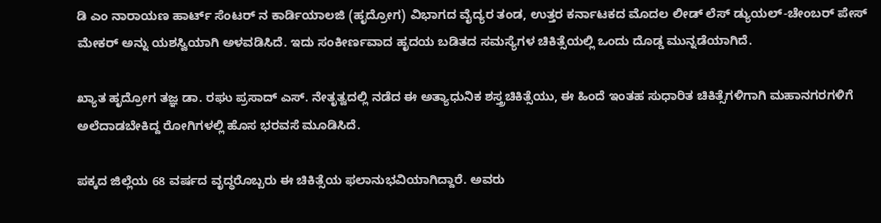ಡಿ ಎಂ ನಾರಾಯಣ ಹಾರ್ಟ್ ಸೆಂಟರ್ ನ ಕಾರ್ಡಿಯಾಲಜಿ (ಹೃದ್ರೋಗ) ವಿಭಾಗದ ವೈದ್ಯರ ತಂಡ, ಉತ್ತರ ಕರ್ನಾಟಕದ ಮೊದಲ ಲೀಡ್ ಲೆಸ್ ಡ್ಯುಯಲ್-ಚೇಂಬರ್ ಪೇಸ್ ಮೇಕರ್ ಅನ್ನು ಯಶಸ್ವಿಯಾಗಿ ಅಳವಡಿಸಿದೆ. ಇದು ಸಂಕೀರ್ಣವಾದ ಹೃದಯ ಬಡಿತದ ಸಮಸ್ಯೆಗಳ ಚಿಕಿತ್ಸೆಯಲ್ಲಿ ಒಂದು ದೊಡ್ಡ ಮುನ್ನಡೆಯಾಗಿದೆ.

ಖ್ಯಾತ ಹೃದ್ರೋಗ ತಜ್ಞ ಡಾ. ರಘು ಪ್ರಸಾದ್ ಎಸ್. ನೇತೃತ್ವದಲ್ಲಿ ನಡೆದ ಈ ಅತ್ಯಾಧುನಿಕ ಶಸ್ತ್ರಚಿಕಿತ್ಸೆಯು, ಈ ಹಿಂದೆ ಇಂತಹ ಸುಧಾರಿತ ಚಿಕಿತ್ಸೆಗಳಿಗಾಗಿ ಮಹಾನಗರಗಳಿಗೆ ಅಲೆದಾಡಬೇಕಿದ್ದ ರೋಗಿಗಳಲ್ಲಿ ಹೊಸ ಭರವಸೆ ಮೂಡಿಸಿದೆ.

ಪಕ್ಕದ ಜಿಲ್ಲೆಯ 68 ವರ್ಷದ ವೃದ್ಧರೊಬ್ಬರು ಈ ಚಿಕಿತ್ಸೆಯ ಫಲಾನುಭವಿಯಾಗಿದ್ದಾರೆ. ಅವರು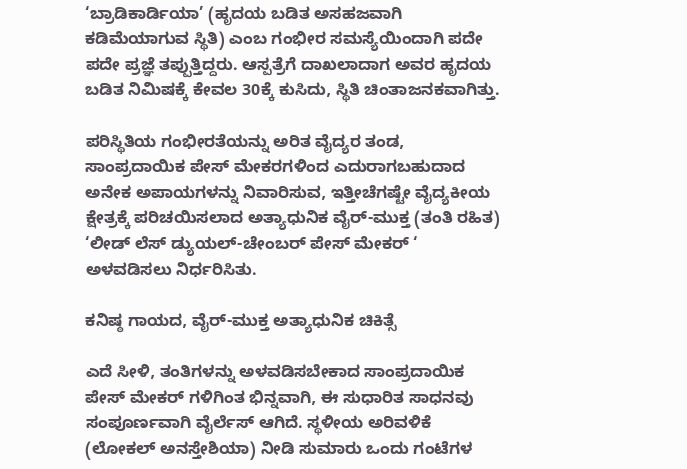‘ಬ್ರಾಡಿಕಾರ್ಡಿಯಾ’ (ಹೃದಯ ಬಡಿತ ಅಸಹಜವಾಗಿ ಕಡಿಮೆಯಾಗುವ ಸ್ಥಿತಿ) ಎಂಬ ಗಂಭೀರ ಸಮಸ್ಯೆಯಿಂದಾಗಿ ಪದೇ ಪದೇ ಪ್ರಜ್ಞೆ ತಪ್ಪುತ್ತಿದ್ದರು. ಆಸ್ಪತ್ರೆಗೆ ದಾಖಲಾದಾಗ ಅವರ ಹೃದಯ ಬಡಿತ ನಿಮಿಷಕ್ಕೆ ಕೇವಲ 30ಕ್ಕೆ ಕುಸಿದು, ಸ್ಥಿತಿ ಚಿಂತಾಜನಕವಾಗಿತ್ತು.

ಪರಿಸ್ಥಿತಿಯ ಗಂಭೀರತೆಯನ್ನು ಅರಿತ ವೈದ್ಯರ ತಂಡ, ಸಾಂಪ್ರದಾಯಿಕ ಪೇಸ್ ಮೇಕರಗಳಿಂದ ಎದುರಾಗಬಹುದಾದ ಅನೇಕ ಅಪಾಯಗಳನ್ನು ನಿವಾರಿಸುವ, ಇತ್ತೀಚೆಗಷ್ಟೇ ವೈದ್ಯಕೀಯ ಕ್ಷೇತ್ರಕ್ಕೆ ಪರಿಚಯಿಸಲಾದ ಅತ್ಯಾಧುನಿಕ ವೈರ್-ಮುಕ್ತ (ತಂತಿ ರಹಿತ) ‘ಲೀಡ್ ಲೆಸ್ ಡ್ಯುಯಲ್-ಚೇಂಬರ್ ಪೇಸ್ ಮೇಕರ್ ‘ ಅಳವಡಿಸಲು ನಿರ್ಧರಿಸಿತು.

ಕನಿಷ್ಠ ಗಾಯದ, ವೈರ್-ಮುಕ್ತ ಅತ್ಯಾಧುನಿಕ ಚಿಕಿತ್ಸೆ

ಎದೆ ಸೀಳಿ, ತಂತಿಗಳನ್ನು ಅಳವಡಿಸಬೇಕಾದ ಸಾಂಪ್ರದಾಯಿಕ ಪೇಸ್ ಮೇಕರ್ ಗಳಿಗಿಂತ ಭಿನ್ನವಾಗಿ, ಈ ಸುಧಾರಿತ ಸಾಧನವು ಸಂಪೂರ್ಣವಾಗಿ ವೈರ್ಲೆಸ್ ಆಗಿದೆ. ಸ್ಥಳೀಯ ಅರಿವಳಿಕೆ (ಲೋಕಲ್ ಅನಸ್ತೇಶಿಯಾ) ನೀಡಿ ಸುಮಾರು ಒಂದು ಗಂಟೆಗಳ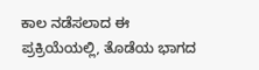ಕಾಲ ನಡೆಸಲಾದ ಈ ಪ್ರಕ್ರಿಯೆಯಲ್ಲಿ, ತೊಡೆಯ ಭಾಗದ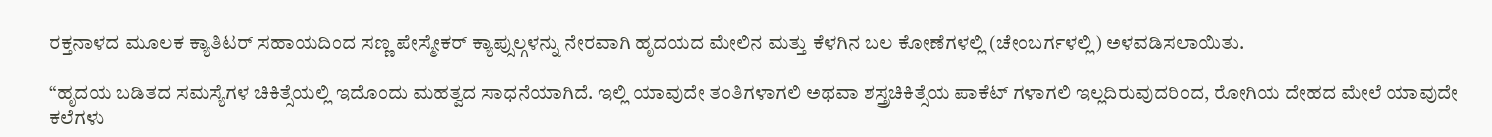ರಕ್ತನಾಳದ ಮೂಲಕ ಕ್ಯಾತಿಟರ್ ಸಹಾಯದಿಂದ ಸಣ್ಣ ಪೇಸ್ಮೇಕರ್ ಕ್ಯಾಪ್ಸುಲ್ಗಳನ್ನು ನೇರವಾಗಿ ಹೃದಯದ ಮೇಲಿನ ಮತ್ತು ಕೆಳಗಿನ ಬಲ ಕೋಣೆಗಳಲ್ಲಿ (ಚೇಂಬರ್ಗಳಲ್ಲಿ) ಅಳವಡಿಸಲಾಯಿತು.

“ಹೃದಯ ಬಡಿತದ ಸಮಸ್ಯೆಗಳ ಚಿಕಿತ್ಸೆಯಲ್ಲಿ ಇದೊಂದು ಮಹತ್ವದ ಸಾಧನೆಯಾಗಿದೆ. ಇಲ್ಲಿ ಯಾವುದೇ ತಂತಿಗಳಾಗಲಿ ಅಥವಾ ಶಸ್ತ್ರಚಿಕಿತ್ಸೆಯ ಪಾಕೆಟ್ ಗಳಾಗಲಿ ಇಲ್ಲದಿರುವುದರಿಂದ, ರೋಗಿಯ ದೇಹದ ಮೇಲೆ ಯಾವುದೇ ಕಲೆಗಳು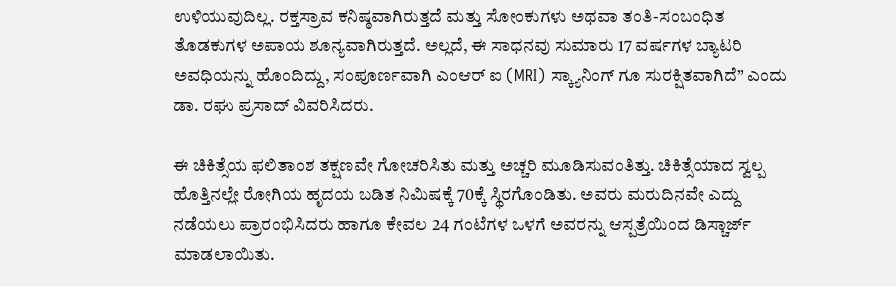ಉಳಿಯುವುದಿಲ್ಲ. ರಕ್ತಸ್ರಾವ ಕನಿಷ್ಠವಾಗಿರುತ್ತದೆ ಮತ್ತು ಸೋಂಕುಗಳು ಅಥವಾ ತಂತಿ-ಸಂಬಂಧಿತ ತೊಡಕುಗಳ ಅಪಾಯ ಶೂನ್ಯವಾಗಿರುತ್ತದೆ. ಅಲ್ಲದೆ, ಈ ಸಾಧನವು ಸುಮಾರು 17 ವರ್ಷಗಳ ಬ್ಯಾಟರಿ ಅವಧಿಯನ್ನು ಹೊಂದಿದ್ದು, ಸಂಪೂರ್ಣವಾಗಿ ಎಂಆರ್ ಐ (MRI) ಸ್ಕ್ಯಾನಿಂಗ್ ಗೂ ಸುರಕ್ಷಿತವಾಗಿದೆ” ಎಂದು ಡಾ. ರಘು ಪ್ರಸಾದ್ ವಿವರಿಸಿದರು.

ಈ ಚಿಕಿತ್ಸೆಯ ಫಲಿತಾಂಶ ತಕ್ಷಣವೇ ಗೋಚರಿಸಿತು ಮತ್ತು ಅಚ್ಚರಿ ಮೂಡಿಸುವಂತಿತ್ತು. ಚಿಕಿತ್ಸೆಯಾದ ಸ್ವಲ್ಪ ಹೊತ್ತಿನಲ್ಲೇ ರೋಗಿಯ ಹೃದಯ ಬಡಿತ ನಿಮಿಷಕ್ಕೆ 70ಕ್ಕೆ ಸ್ಥಿರಗೊಂಡಿತು. ಅವರು ಮರುದಿನವೇ ಎದ್ದು ನಡೆಯಲು ಪ್ರಾರಂಭಿಸಿದರು ಹಾಗೂ ಕೇವಲ 24 ಗಂಟೆಗಳ ಒಳಗೆ ಅವರನ್ನು ಆಸ್ಪತ್ರೆಯಿಂದ ಡಿಸ್ಚಾರ್ಜ್ ಮಾಡಲಾಯಿತು.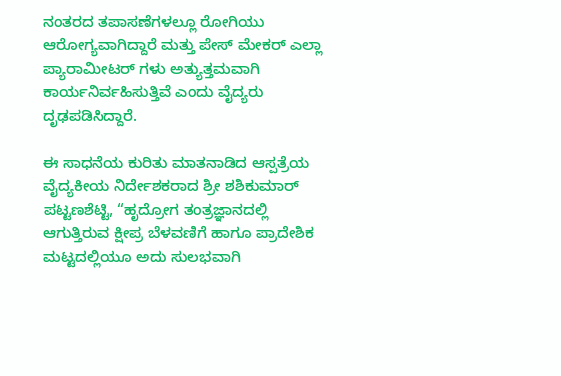ನಂತರದ ತಪಾಸಣೆಗಳಲ್ಲೂ ರೋಗಿಯು ಆರೋಗ್ಯವಾಗಿದ್ದಾರೆ ಮತ್ತು ಪೇಸ್ ಮೇಕರ್ ಎಲ್ಲಾ ಪ್ಯಾರಾಮೀಟರ್ ಗಳು ಅತ್ಯುತ್ತಮವಾಗಿ ಕಾರ್ಯನಿರ್ವಹಿಸುತ್ತಿವೆ ಎಂದು ವೈದ್ಯರು ದೃಢಪಡಿಸಿದ್ದಾರೆ.

ಈ ಸಾಧನೆಯ ಕುರಿತು ಮಾತನಾಡಿದ ಆಸ್ಪತ್ರೆಯ ವೈದ್ಯಕೀಯ ನಿರ್ದೇಶಕರಾದ ಶ್ರೀ ಶಶಿಕುಮಾರ್ ಪಟ್ಟಣಶೆಟ್ಟಿ, “ಹೃದ್ರೋಗ ತಂತ್ರಜ್ಞಾನದಲ್ಲಿ ಆಗುತ್ತಿರುವ ಕ್ಷೀಪ್ರ ಬೆಳವಣಿಗೆ ಹಾಗೂ ಪ್ರಾದೇಶಿಕ ಮಟ್ಟದಲ್ಲಿಯೂ ಅದು ಸುಲಭವಾಗಿ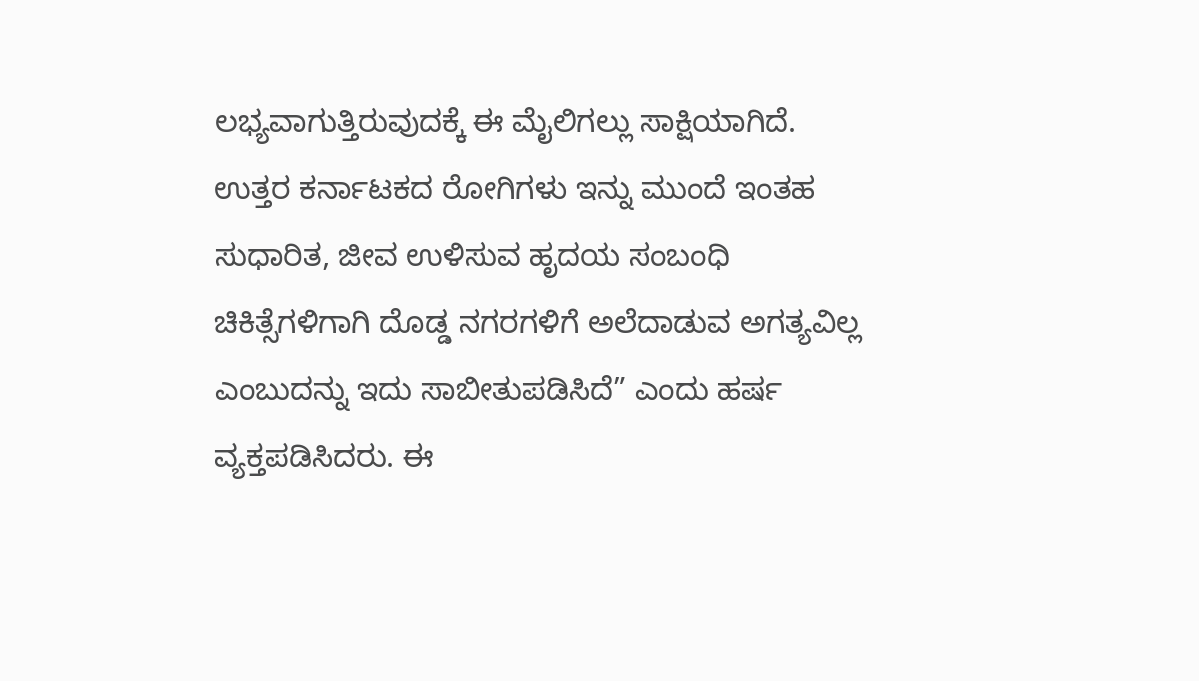ಲಭ್ಯವಾಗುತ್ತಿರುವುದಕ್ಕೆ ಈ ಮೈಲಿಗಲ್ಲು ಸಾಕ್ಷಿಯಾಗಿದೆ. ಉತ್ತರ ಕರ್ನಾಟಕದ ರೋಗಿಗಳು ಇನ್ನು ಮುಂದೆ ಇಂತಹ ಸುಧಾರಿತ, ಜೀವ ಉಳಿಸುವ ಹೃದಯ ಸಂಬಂಧಿ ಚಿಕಿತ್ಸೆಗಳಿಗಾಗಿ ದೊಡ್ಡ ನಗರಗಳಿಗೆ ಅಲೆದಾಡುವ ಅಗತ್ಯವಿಲ್ಲ ಎಂಬುದನ್ನು ಇದು ಸಾಬೀತುಪಡಿಸಿದೆ” ಎಂದು ಹರ್ಷ ವ್ಯಕ್ತಪಡಿಸಿದರು. ಈ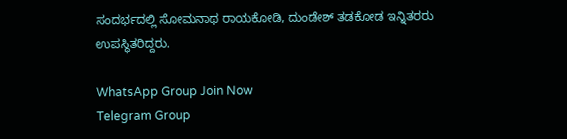ಸಂದರ್ಭದಲ್ಲಿ ಸೋಮನಾಥ ರಾಯಕೋಡಿ, ದುಂಡೇಶ್ ತಡಕೋಡ ಇನ್ನಿತರರು ಉಪಸ್ಥಿತರಿದ್ದರು.

WhatsApp Group Join Now
Telegram Group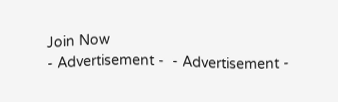Join Now
- Advertisement -  - Advertisement -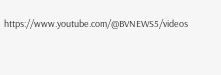https://www.youtube.com/@BVNEWS5/videos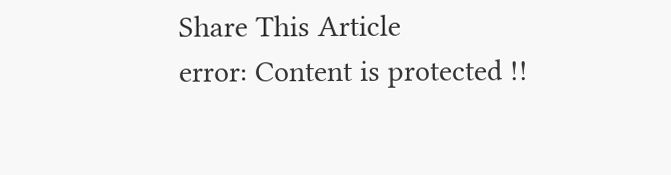Share This Article
error: Content is protected !!